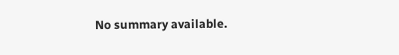No summary available.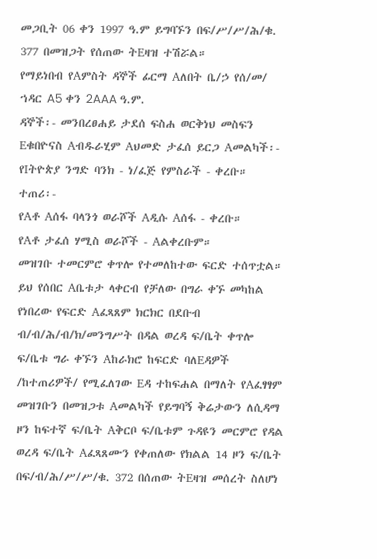መጋቢት 06 ቀን 1997 ዓ.ም ይግባኙን በፍ/ሥ/ሥ/ሕ/ቁ. 377 በመዝጋት የሰጠው ትEዛዝ ተሽሯል።
የማይነበብ የAምስት ዳኞች ፊርማ Aለበት ቤ/ኃ የሰ/መ/ ኀዳር A5 ቀን 2AAA ዓ.ም.
ዳኞች፡- መንበረፀሐይ ታደሰ ፍስሐ ወርቅነህ መስፍን Eቁበዮናስ Aብዱራሂም Aህመድ ታፈሰ ይርጋ Aመልካች፡- የIትዮጵያ ንግድ ባንክ - ነ/ፈጅ የምስራች - ቀረቡ።
ተጠሪ፡-
የAቶ Aሰፋ ባላንጎ ወራሾች Aዲሱ Aሰፋ - ቀረቡ።
የAቶ ታፈሰ ሃሚስ ወራሾች - Aልቀረቡም።
መዝገቡ ተመርምሮ ቀጥሎ የተመለከተው ፍርድ ተሰጥቷል።
ይህ የሰበር Aቤቱታ ላቀርብ የቻለው በግራ ቀኙ መካከል የነበረው የፍርድ Aፈጻጸም ክርክር በደቡብ ብ/ብ/ሕ/ብ/ክ/መንግሥት በዳል ወረዳ ፍ/ቤት ቀጥሎ ፍ/ቤቱ ግራ ቀኙን Aከራክሮ ከፍርድ ባለEዳዎች /ከተጠሪዎች/ የሚፈለገው Eዳ ተከፍሐል በማለት የAፈፃፃም መዝገቡን በመዝጋቱ Aመልካች የይግባኝ ቅሬታውን ለሲዳማ ዞን ከፍተኛ ፍ/ቤት Aቅርቦ ፍ/ቤቱም ጉዳዩን መርምሮ የዳል ወረዳ ፍ/ቤት Aፈጻጸሙን የቀጠለው የክልል 14 ዞን ፍ/ቤት በፍ/ብ/ሕ/ሥ/ሥ/ቁ. 372 በሰጠው ትEዛዝ መሰረት ስለሆነ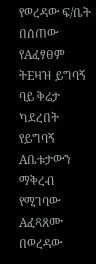የወረዳው ፍ/ቤት በሰጠው የAፈፃፀም ትEዛዝ ይግባኝ ባይ ቅሬታ ካደረበት የይግባኝ Aቤቱታውን ማቅረብ የሚገባው Aፈጻጸሙ በወረዳው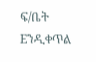ፍ/ቤት Eንዲቀጥል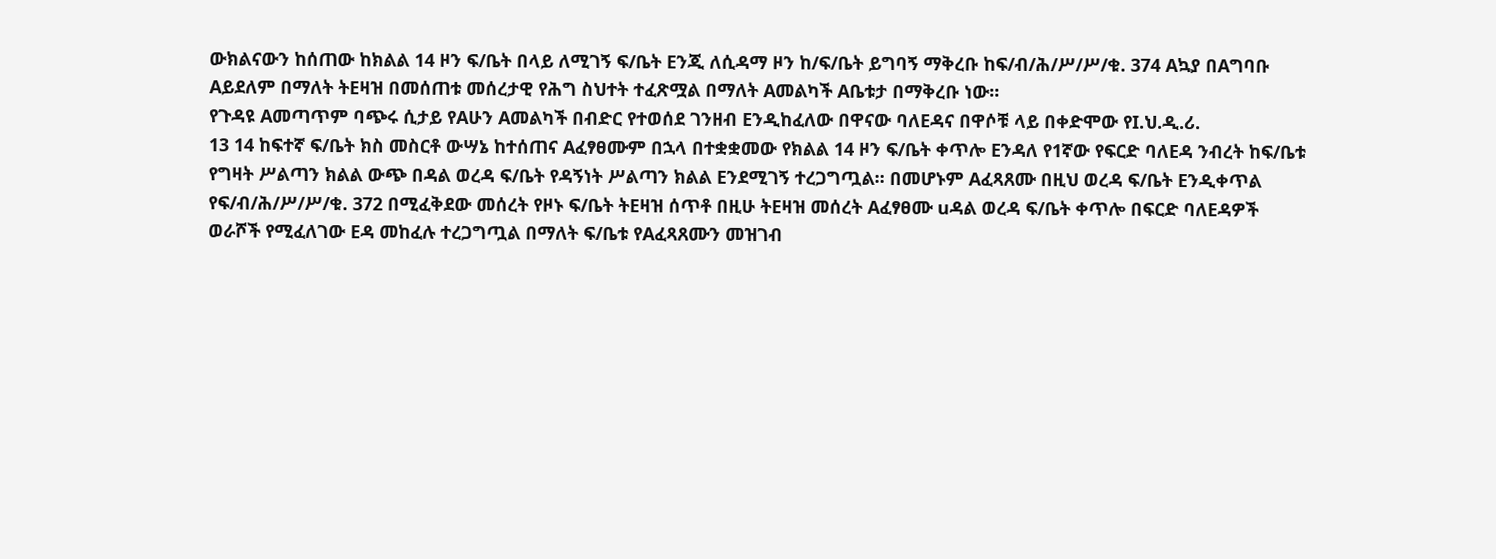ውክልናውን ከሰጠው ከክልል 14 ዞን ፍ/ቤት በላይ ለሚገኝ ፍ/ቤት Eንጂ ለሲዳማ ዞን ከ/ፍ/ቤት ይግባኝ ማቅረቡ ከፍ/ብ/ሕ/ሥ/ሥ/ቁ. 374 Aኳያ በAግባቡ Aይደለም በማለት ትEዛዝ በመሰጠቱ መሰረታዊ የሕግ ስህተት ተፈጽሟል በማለት Aመልካች Aቤቱታ በማቅረቡ ነው።
የጉዳዩ Aመጣጥም ባጭሩ ሲታይ የAሁን Aመልካች በብድር የተወሰደ ገንዘብ Eንዲከፈለው በዋናው ባለEዳና በዋሶቹ ላይ በቀድሞው የI.ህ.ዲ.ሪ.
13 14 ከፍተኛ ፍ/ቤት ክስ መስርቶ ውሣኔ ከተሰጠና Aፈፃፀሙም በኋላ በተቋቋመው የክልል 14 ዞን ፍ/ቤት ቀጥሎ Eንዳለ የ1ኛው የፍርድ ባለEዳ ንብረት ከፍ/ቤቱ የግዛት ሥልጣን ክልል ውጭ በዳል ወረዳ ፍ/ቤት የዳኝነት ሥልጣን ክልል Eንደሚገኝ ተረጋግጧል። በመሆኑም Aፈጻጸሙ በዚህ ወረዳ ፍ/ቤት Eንዲቀጥል የፍ/ብ/ሕ/ሥ/ሥ/ቁ. 372 በሚፈቅደው መሰረት የዞኑ ፍ/ቤት ትEዛዝ ሰጥቶ በዚሁ ትEዛዝ መሰረት Aፈፃፀሙ uዳል ወረዳ ፍ/ቤት ቀጥሎ በፍርድ ባለEዳዎች ወራሾች የሚፈለገው Eዳ መከፈሉ ተረጋግጧል በማለት ፍ/ቤቱ የAፈጻጸሙን መዝገብ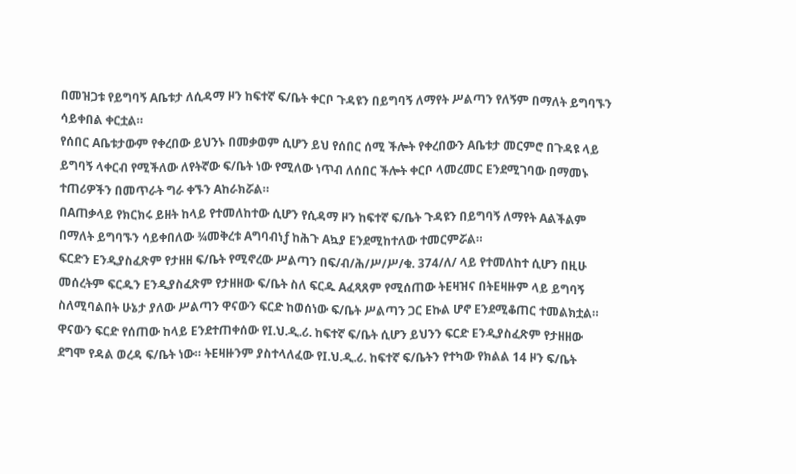በመዝጋቱ የይግባኝ Aቤቱታ ለሲዳማ ዞን ከፍተኛ ፍ/ቤት ቀርቦ ጉዳዩን በይግባኝ ለማየት ሥልጣን የለኝም በማለት ይግባኙን ሳይቀበል ቀርቷል።
የሰበር Aቤቱታውም የቀረበው ይህንኑ በመቃወም ሲሆን ይህ የሰበር ሰሚ ችሎት የቀረበውን Aቤቱታ መርምሮ በጉዳዩ ላይ ይግባኝ ላቀርብ የሚችለው ለየትኛው ፍ/ቤት ነው የሚለው ነጥብ ለሰበር ችሎት ቀርቦ ላመረመር Eንደሚገባው በማመኑ ተጠሪዎችን በመጥራት ግራ ቀኙን Aከራክሯል።
በAጠቃላይ የክርክሩ ይዘት ከላይ የተመለከተው ሲሆን የሲዳማ ዞን ከፍተኛ ፍ/ቤት ጉዳዩን በይግባኝ ለማየት Aልችልም በማለት ይግባኙን ሳይቀበለው ¾መቅረቱ Aግባብነƒ ከሕጉ Aኳያ Eንደሚከተለው ተመርምሯል።
ፍርድን Eንዲያስፈጽም የታዘዘ ፍ/ቤት የሚኖረው ሥልጣን በፍ/ብ/ሕ/ሥ/ሥ/ቁ. 374/ለ/ ላይ የተመለከተ ሲሆን በዚሁ መሰረትም ፍርዱን Eንዲያስፈጽም የታዘዘው ፍ/ቤት ስለ ፍርዱ Aፈጻጸም የሚሰጠው ትEዛዝና በትEዛዙም ላይ ይግባኝ ስለሚባልበት ሁኔታ ያለው ሥልጣን ዋናውን ፍርድ ከወሰነው ፍ/ቤት ሥልጣን ጋር Eኩል ሆኖ Eንደሚቆጠር ተመልክቷል።
ዋናውን ፍርድ የሰጠው ከላይ Eንደተጠቀሰው የI.ህ.ዲ.ሪ. ከፍተኛ ፍ/ቤት ሲሆን ይህንን ፍርድ Eንዲያስፈጽም የታዘዘው ደግሞ የዳል ወረዳ ፍ/ቤት ነው። ትEዛዙንም ያስተላለፈው የI.ህ.ዲ.ሪ. ከፍተኛ ፍ/ቤትን የተካው የክልል 14 ዞን ፍ/ቤት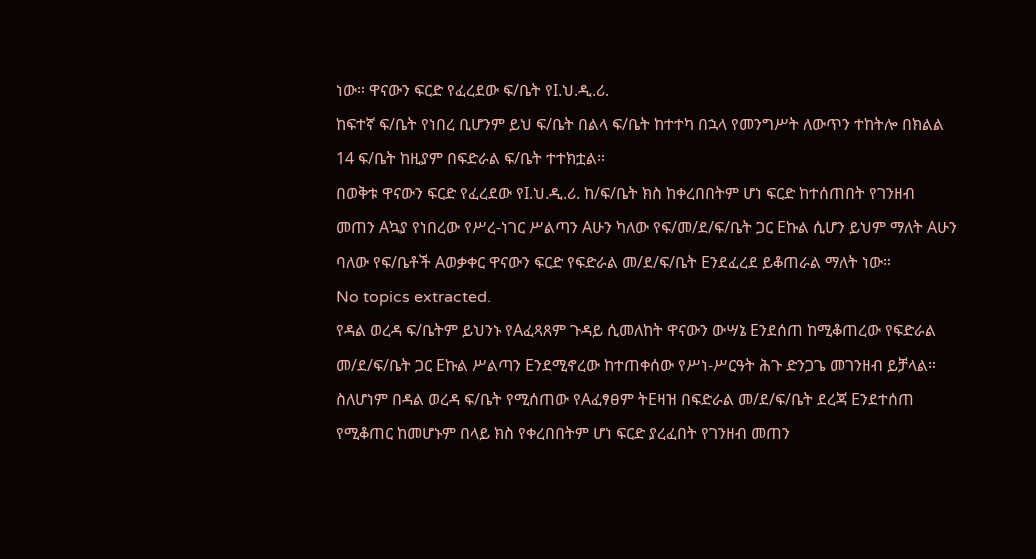ነው። ዋናውን ፍርድ የፈረደው ፍ/ቤት የI.ህ.ዲ.ሪ.
ከፍተኛ ፍ/ቤት የነበረ ቢሆንም ይህ ፍ/ቤት በልላ ፍ/ቤት ከተተካ በኋላ የመንግሥት ለውጥን ተከትሎ በክልል 14 ፍ/ቤት ከዚያም በፍድራል ፍ/ቤት ተተክቷል።
በወቅቱ ዋናውን ፍርድ የፈረደው የI.ህ.ዲ.ሪ. ከ/ፍ/ቤት ክስ ከቀረበበትም ሆነ ፍርድ ከተሰጠበት የገንዘብ መጠን Aኳያ የነበረው የሥረ-ነገር ሥልጣን Aሁን ካለው የፍ/መ/ደ/ፍ/ቤት ጋር Eኩል ሲሆን ይህም ማለት Aሁን ባለው የፍ/ቤቶች Aወቃቀር ዋናውን ፍርድ የፍድራል መ/ደ/ፍ/ቤት Eንደፈረደ ይቆጠራል ማለት ነው።
No topics extracted.
የዳል ወረዳ ፍ/ቤትም ይህንኑ የAፈጻጸም ጉዳይ ሲመለከት ዋናውን ውሣኔ Eንደሰጠ ከሚቆጠረው የፍድራል መ/ደ/ፍ/ቤት ጋር Eኩል ሥልጣን Eንደሚኖረው ከተጠቀሰው የሥነ-ሥርዓት ሕጉ ድንጋጌ መገንዘብ ይቻላል።
ስለሆነም በዳል ወረዳ ፍ/ቤት የሚሰጠው የAፈፃፀም ትEዛዝ በፍድራል መ/ደ/ፍ/ቤት ደረጃ Eንደተሰጠ የሚቆጠር ከመሆኑም በላይ ክስ የቀረበበትም ሆነ ፍርድ ያረፈበት የገንዘብ መጠን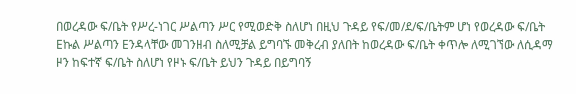በወረዳው ፍ/ቤት የሥረ-ነገር ሥልጣን ሥር የሚወድቅ ስለሆነ በዚህ ጉዳይ የፍ/መ/ደ/ፍ/ቤትም ሆነ የወረዳው ፍ/ቤት Eኩል ሥልጣን Eንዳላቸው መገንዘብ ስለሚቻል ይግባኙ መቅረብ ያለበት ከወረዳው ፍ/ቤት ቀጥሎ ለሚገኘው ለሲዳማ ዞን ከፍተኛ ፍ/ቤት ስለሆነ የዞኑ ፍ/ቤት ይህን ጉዳይ በይግባኝ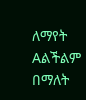ለማየት Aልችልም በማለት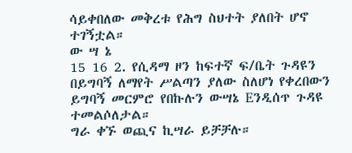ሳይቀበለው መቅረቱ የሕግ ስህተት ያለበት ሆኖ ተገኝቷል።
ው ሣ ኔ
15 16 2. የሲዳማ ዞን ከፍተኛ ፍ/ቤት ጉዳዩን በይግባኝ ለማየት ሥልጣን ያለው ስለሆነ የቀረበውን ይግባኝ መርምሮ የበኩሉን ውሣኔ Eንዲሰጥ ጉዳዩ ተመልሶለታል።
ግራ ቀኙ ወጪና ኪሣራ ይቻቻሉ።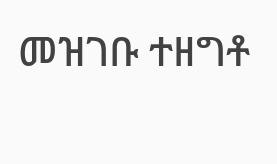መዝገቡ ተዘግቶ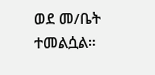ወደ መ/ቤት ተመልሷል።